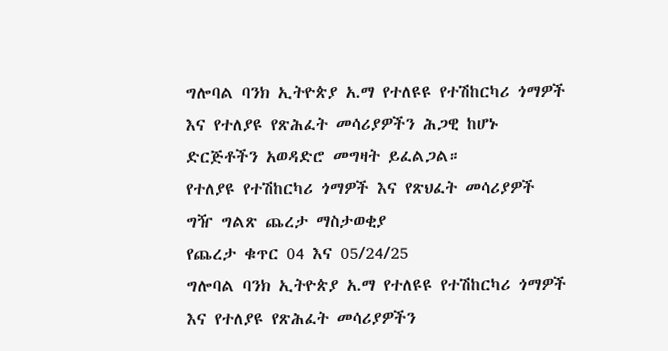ግሎባል ባንክ ኢትዮጵያ አ.ማ የተለዩዩ የተሽከርካሪ ጎማዎች እና የተለያዩ የጽሕፈት መሳሪያዎችን ሕጋዊ ከሆኑ ድርጅቶችን አወዳድሮ መግዛት ይፈልጋል።
የተለያዩ የተሽከርካሪ ጎማዎች እና የጽህፈት መሳሪያዎች ግዥ ግልጽ ጨረታ ማስታወቂያ
የጨረታ ቁጥር 04 እና 05/24/25
ግሎባል ባንክ ኢትዮጵያ አ.ማ የተለዩዩ የተሽከርካሪ ጎማዎች እና የተለያዩ የጽሕፈት መሳሪያዎችን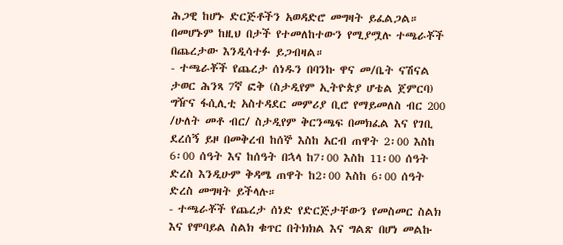ሕጋዊ ከሆኑ ድርጅቶችን አወዳድሮ መግዛት ይፈልጋል። በመሆኑም ከዚህ በታች የተመለከተውን የሚያሟሉ ተጫራቾች በጨረታው እንዲሳተፉ ይጋብዛል።
- ተጫራቾች የጨረታ ሰነዱን በባንኩ ዋና መ/ቤት ናሽናል ታወር ሕንጻ 7ኛ ፎቅ (ስታዲየም ኢትዮጵያ ሆቴል ጀምርባ) ግዥና ፋሲሊቲ አስተዳደር መምሪያ ቢሮ የማይመለስ ብር 200 /ሁለት መቶ ብር/ ስታዲየም ቅርንጫፍ በመክፈል እና የገቢ ደረሰኝ ይዞ በመቅረብ ከሰኞ እስከ አርብ ጠዋት 2፡00 እስከ 6፡00 ሰዓት እና ከሰዓት በኋላ ከ7፡00 እስከ 11፡00 ሰዓት ድረስ እንዲሁም ቅዳሜ ጠዋት ከ2፡00 እስከ 6፡00 ሰዓት ድረስ መግዛት ይችላሉ።
- ተጫራቾች የጨረታ ሰነድ የድርጅታቸውን የመስመር ስልክ እና የሞባይል ስልክ ቁጥር በትክክል እና ግልጽ በሆነ መልኩ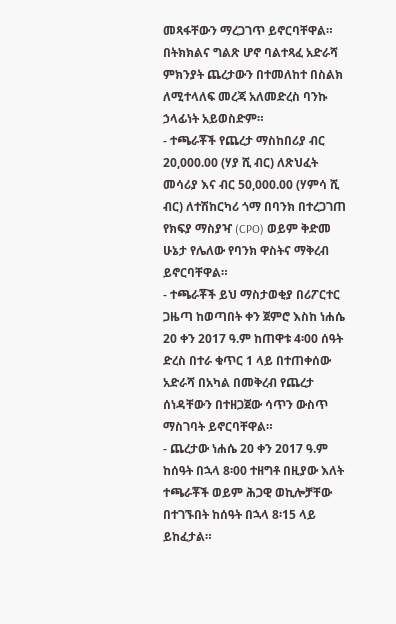መጻፋቸውን ማረጋገጥ ይኖርባቸዋል። በትክክልና ግልጽ ሆኖ ባልተጻፈ አድራሻ ምክንያት ጨረታውን በተመለከተ በስልክ ለሚተላለፍ መረጃ አለመድረስ ባንኩ ኃላፊነት አይወስድም።
- ተጫራቾች የጨረታ ማስከበሪያ ብር 20,000.00 (ሃያ ሺ ብር) ለጽህፈት መሳሪያ እና ብር 50,000.00 (ሃምሳ ሺ ብር) ለተሽከርካሪ ጎማ በባንክ በተረጋገጠ የክፍያ ማስያዣ (CPO) ወይም ቅድመ ሁኔታ የሌለው የባንክ ዋስትና ማቅረብ ይኖርባቸዋል።
- ተጫራቾች ይህ ማስታወቂያ በሪፖርተር ጋዜጣ ከወጣበት ቀን ጀምሮ እስከ ነሐሴ 20 ቀን 2017 ዓ.ም ከጠዋቱ 4፡00 ሰዓት ድረስ በተራ ቁጥር 1 ላይ በተጠቀሰው አድራሻ በአካል በመቅረብ የጨረታ ሰነዳቸውን በተዘጋጀው ሳጥን ውስጥ ማስገባት ይኖርባቸዋል።
- ጨረታው ነሐሴ 20 ቀን 2017 ዓ.ም ከሰዓት በኋላ 8፡00 ተዘግቶ በዚያው እለት ተጫራቾች ወይም ሕጋዊ ወኪሎቻቸው በተገኙበት ከሰዓት በኋላ 8፡15 ላይ ይከፈታል።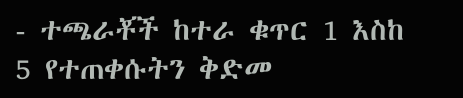- ተጫራቾች ከተራ ቁጥር 1 እስከ 5 የተጠቀሱትን ቅድመ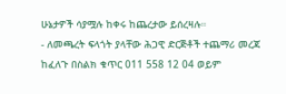ሁኔታዎች ሳያሟሉ ከቀሩ ከጨረታው ይሰረዛሉ።
- ለመጫረት ፍላጎት ያላቸው ሕጋዊ ድርጅቶች ተጨማሪ መረጃ ከፈለጉ በስልክ ቁጥር 011 558 12 04 ወይም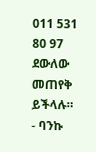011 531 80 97 ደውለው መጠየቅ ይችላሉ።
- ባንኩ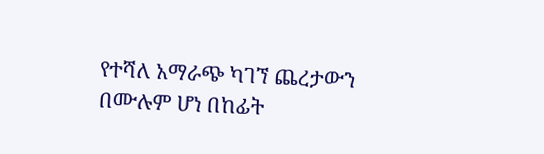የተሻለ አማራጭ ካገኘ ጨረታውን በሙሉም ሆነ በከፊት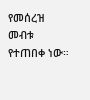የመሰረዝ መብቱ የተጠበቀ ነው።